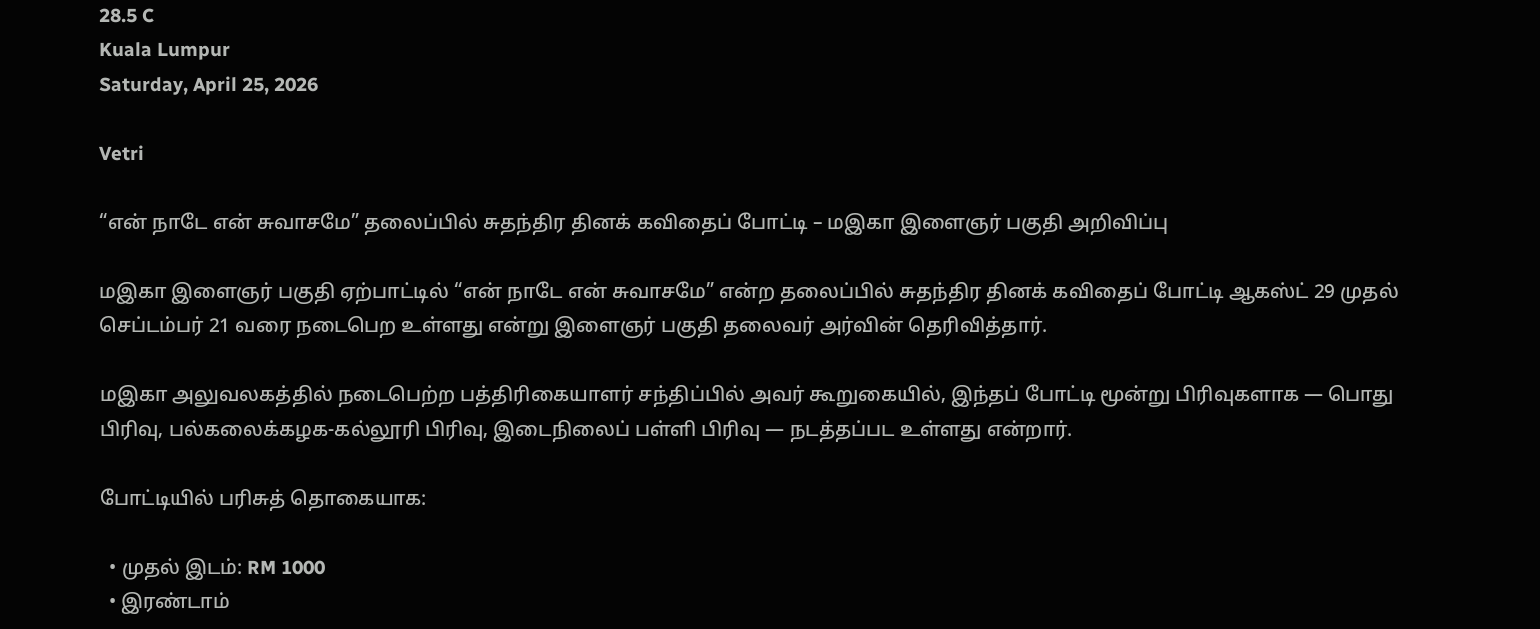28.5 C
Kuala Lumpur
Saturday, April 25, 2026

Vetri

“என் நாடே என் சுவாசமே” தலைப்பில் சுதந்திர தினக் கவிதைப் போட்டி – மஇகா இளைஞர் பகுதி அறிவிப்பு

மஇகா இளைஞர் பகுதி ஏற்பாட்டில் “என் நாடே என் சுவாசமே” என்ற தலைப்பில் சுதந்திர தினக் கவிதைப் போட்டி ஆகஸ்ட் 29 முதல் செப்டம்பர் 21 வரை நடைபெற உள்ளது என்று இளைஞர் பகுதி தலைவர் அர்வின் தெரிவித்தார்.

மஇகா அலுவலகத்தில் நடைபெற்ற பத்திரிகையாளர் சந்திப்பில் அவர் கூறுகையில், இந்தப் போட்டி மூன்று பிரிவுகளாக — பொது பிரிவு, பல்கலைக்கழக-கல்லூரி பிரிவு, இடைநிலைப் பள்ளி பிரிவு — நடத்தப்பட உள்ளது என்றார்.

போட்டியில் பரிசுத் தொகையாக:

  • முதல் இடம்: RM 1000
  • இரண்டாம்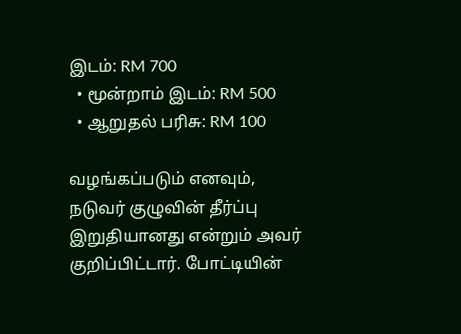இடம்: RM 700
  • மூன்றாம் இடம்: RM 500
  • ஆறுதல் பரிசு: RM 100

வழங்கப்படும் எனவும், நடுவர் குழுவின் தீர்ப்பு இறுதியானது என்றும் அவர் குறிப்பிட்டார். போட்டியின்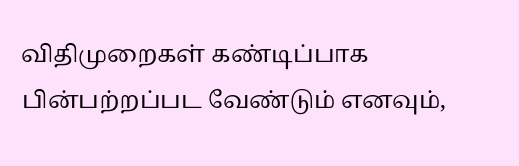விதிமுறைகள் கண்டிப்பாக பின்பற்றப்பட வேண்டும் எனவும்,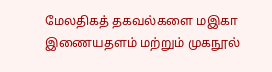மேலதிகத் தகவல்களை மஇகா இணையதளம் மற்றும் முகநூல்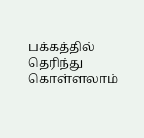பக்கத்தில் தெரிந்து கொள்ளலாம்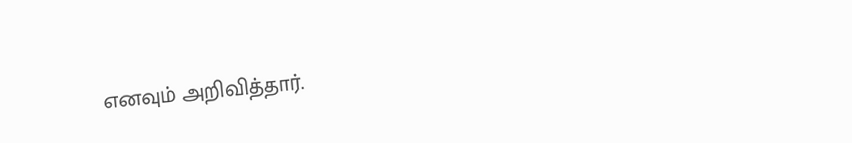எனவும் அறிவித்தார்.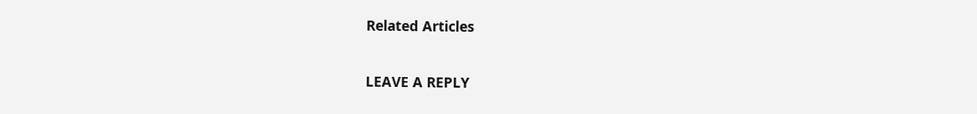Related Articles

LEAVE A REPLY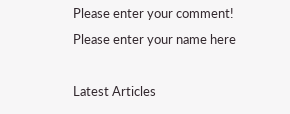Please enter your comment!
Please enter your name here

Latest Articles